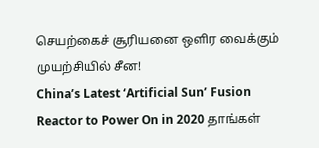செயற்கைச் சூரியனை ஒளிர வைக்கும் முயற்சியில் சீன!
China’s Latest ‘Artificial Sun’ Fusion Reactor to Power On in 2020 தாங்கள்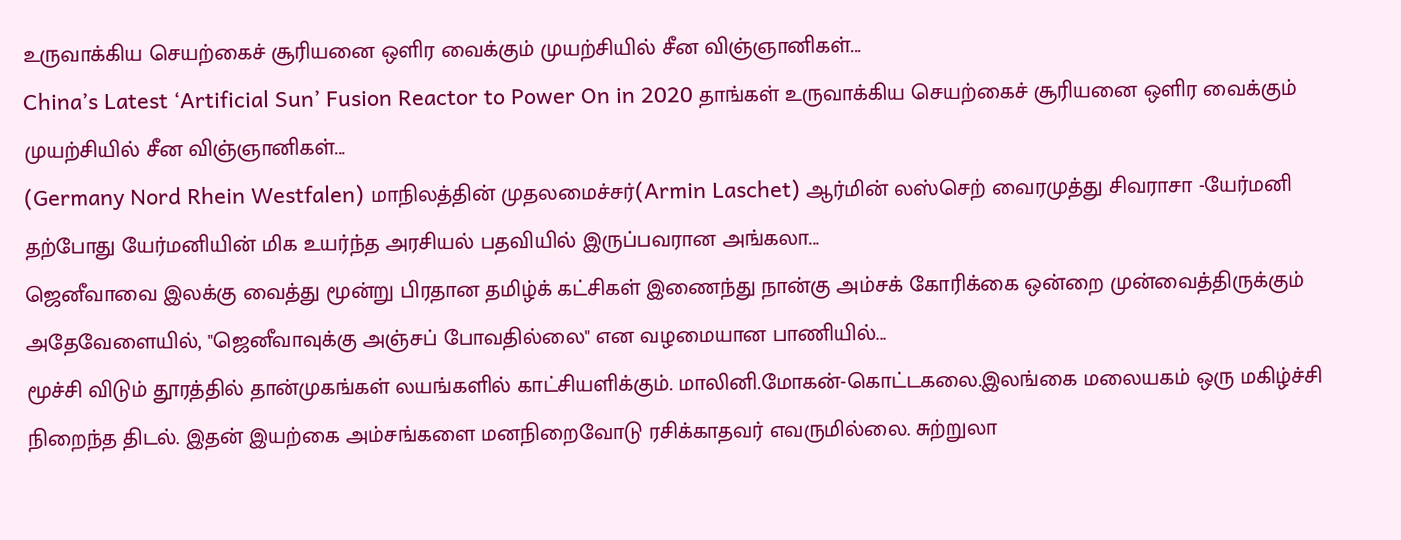உருவாக்கிய செயற்கைச் சூரியனை ஒளிர வைக்கும் முயற்சியில் சீன விஞ்ஞானிகள்...
China’s Latest ‘Artificial Sun’ Fusion Reactor to Power On in 2020 தாங்கள் உருவாக்கிய செயற்கைச் சூரியனை ஒளிர வைக்கும் முயற்சியில் சீன விஞ்ஞானிகள்...
(Germany Nord Rhein Westfalen) மாநிலத்தின் முதலமைச்சர்(Armin Laschet) ஆர்மின் லஸ்செற் வைரமுத்து சிவராசா -யேர்மனி தற்போது யேர்மனியின் மிக உயர்ந்த அரசியல் பதவியில் இருப்பவரான அங்கலா...
ஜெனீவாவை இலக்கு வைத்து மூன்று பிரதான தமிழ்க் கட்சிகள் இணைந்து நான்கு அம்சக் கோரிக்கை ஒன்றை முன்வைத்திருக்கும் அதேவேளையில், "ஜெனீவாவுக்கு அஞ்சப் போவதில்லை" என வழமையான பாணியில்...
மூச்சி விடும் தூரத்தில் தான்முகங்கள் லயங்களில் காட்சியளிக்கும். மாலினி.மோகன்-கொட்டகலை.இலங்கை மலையகம் ஒரு மகிழ்ச்சி நிறைந்த திடல். இதன் இயற்கை அம்சங்களை மனநிறைவோடு ரசிக்காதவர் எவருமில்லை. சுற்றுலா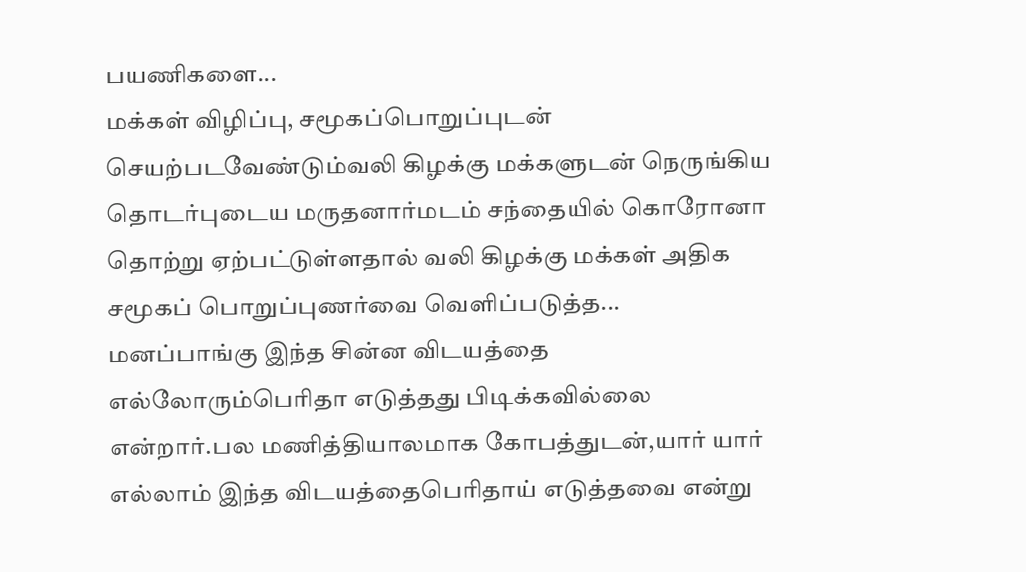பயணிகளை...
மக்கள் விழிப்பு, சமூகப்பொறுப்புடன் செயற்படவேண்டும்வலி கிழக்கு மக்களுடன் நெருங்கிய தொடர்புடைய மருதனார்மடம் சந்தையில் கொரோனா தொற்று ஏற்பட்டுள்ளதால் வலி கிழக்கு மக்கள் அதிக சமூகப் பொறுப்புணர்வை வெளிப்படுத்த...
மனப்பாங்கு இந்த சின்ன விடயத்தை எல்லோரும்பெரிதா எடுத்தது பிடிக்கவில்லை என்றார்.பல மணித்தியாலமாக கோபத்துடன்,யார் யார் எல்லாம் இந்த விடயத்தைபெரிதாய் எடுத்தவை என்று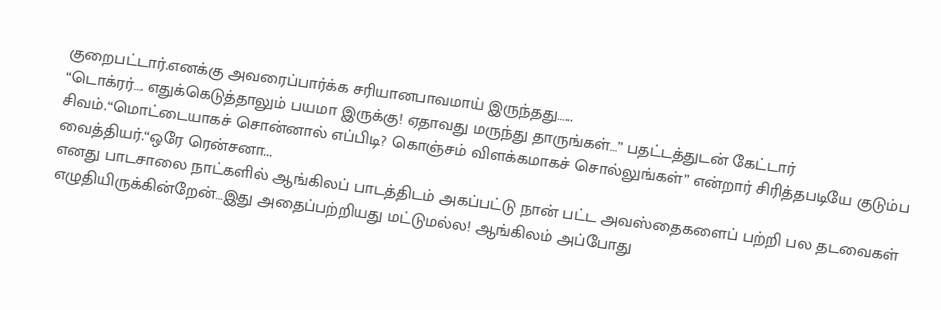குறைபட்டார்.எனக்கு அவரைப்பார்க்க சரியானபாவமாய் இருந்தது…...
“டொக்ரர்…. எதுக்கெடுத்தாலும் பயமா இருக்கு! ஏதாவது மருந்து தாருங்கள்…” பதட்டத்துடன் கேட்டார் சிவம்.“மொட்டையாகச் சொன்னால் எப்பிடி? கொஞ்சம் விளக்கமாகச் சொல்லுங்கள்” என்றார் சிரித்தபடியே குடும்ப வைத்தியர்.“ஒரே ரென்சனா...
எனது பாடசாலை நாட்களில் ஆங்கிலப் பாடத்திடம் அகப்பட்டு நான் பட்ட அவஸ்தைகளைப் பற்றி பல தடவைகள் எழுதியிருக்கின்றேன்…இது அதைப்பற்றியது மட்டுமல்ல! ஆங்கிலம் அப்போது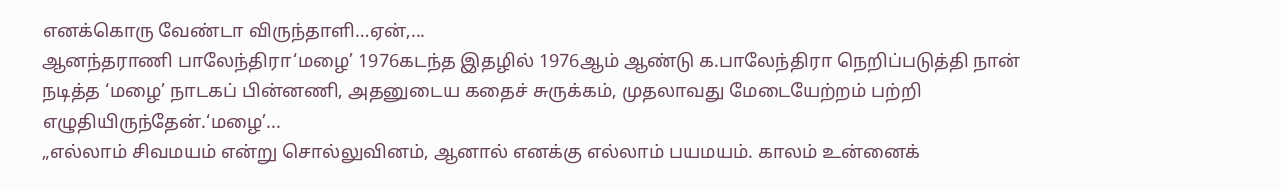எனக்கொரு வேண்டா விருந்தாளி…ஏன்,...
ஆனந்தராணி பாலேந்திரா‘மழை’ 1976கடந்த இதழில் 1976ஆம் ஆண்டு க.பாலேந்திரா நெறிப்படுத்தி நான் நடித்த ‘மழை’ நாடகப் பின்னணி, அதனுடைய கதைச் சுருக்கம், முதலாவது மேடையேற்றம் பற்றி எழுதியிருந்தேன்.‘மழை’...
„எல்லாம் சிவமயம் என்று சொல்லுவினம், ஆனால் எனக்கு எல்லாம் பயமயம். காலம் உன்னைக்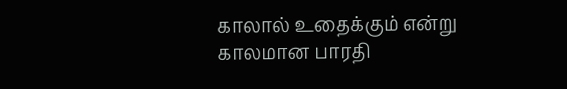காலால் உதைக்கும் என்று காலமான பாரதி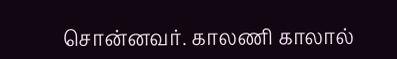சொன்னவர். காலணி காலால்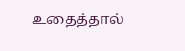உதைத்தால்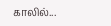காலில்...